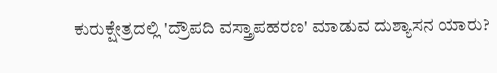ಕುರುಕ್ಷೇತ್ರದಲ್ಲಿ 'ದ್ರೌಪದಿ ವಸ್ತ್ರಾಪಹರಣ' ಮಾಡುವ ದುಶ್ಯಾಸನ ಯಾರು?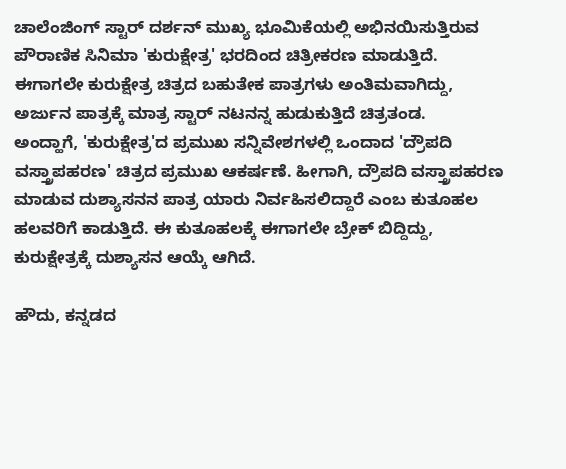ಚಾಲೆಂಜಿಂಗ್ ಸ್ಟಾರ್ ದರ್ಶನ್ ಮುಖ್ಯ ಭೂಮಿಕೆಯಲ್ಲಿ ಅಭಿನಯಿಸುತ್ತಿರುವ ಪೌರಾಣಿಕ ಸಿನಿಮಾ 'ಕುರುಕ್ಷೇತ್ರ' ಭರದಿಂದ ಚಿತ್ರೀಕರಣ ಮಾಡುತ್ತಿದೆ. ಈಗಾಗಲೇ ಕುರುಕ್ಷೇತ್ರ ಚಿತ್ರದ ಬಹುತೇಕ ಪಾತ್ರಗಳು ಅಂತಿಮವಾಗಿದ್ದು, ಅರ್ಜುನ ಪಾತ್ರಕ್ಕೆ ಮಾತ್ರ ಸ್ಟಾರ್ ನಟನನ್ನ ಹುಡುಕುತ್ತಿದೆ ಚಿತ್ರತಂಡ.
ಅಂದ್ಹಾಗೆ, 'ಕುರುಕ್ಷೇತ್ರ'ದ ಪ್ರಮುಖ ಸನ್ನಿವೇಶಗಳಲ್ಲಿ ಒಂದಾದ 'ದ್ರೌಪದಿ ವಸ್ತ್ರಾಪಹರಣ' ಚಿತ್ರದ ಪ್ರಮುಖ ಆಕರ್ಷಣೆ. ಹೀಗಾಗಿ, ದ್ರೌಪದಿ ವಸ್ತ್ರಾಪಹರಣ ಮಾಡುವ ದುಶ್ಯಾಸನನ ಪಾತ್ರ ಯಾರು ನಿರ್ವಹಿಸಲಿದ್ದಾರೆ ಎಂಬ ಕುತೂಹಲ ಹಲವರಿಗೆ ಕಾಡುತ್ತಿದೆ. ಈ ಕುತೂಹಲಕ್ಕೆ ಈಗಾಗಲೇ ಬ್ರೇಕ್ ಬಿದ್ದಿದ್ದು, ಕುರುಕ್ಷೇತ್ರಕ್ಕೆ ದುಶ್ಯಾಸನ ಆಯ್ಕೆ ಆಗಿದೆ.

ಹೌದು, ಕನ್ನಡದ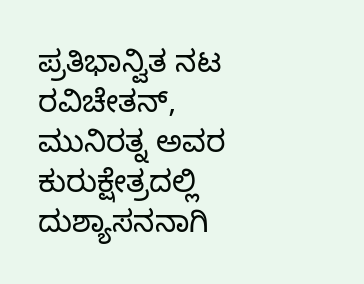ಪ್ರತಿಭಾನ್ವಿತ ನಟ ರವಿಚೇತನ್, ಮುನಿರತ್ನ ಅವರ ಕುರುಕ್ಷೇತ್ರದಲ್ಲಿ ದುಶ್ಯಾಸನನಾಗಿ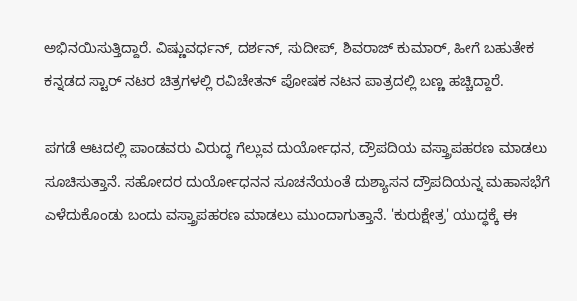ಅಭಿನಯಿಸುತ್ತಿದ್ದಾರೆ. ವಿಷ್ಣುವರ್ಧನ್, ದರ್ಶನ್, ಸುದೀಪ್, ಶಿವರಾಜ್ ಕುಮಾರ್, ಹೀಗೆ ಬಹುತೇಕ ಕನ್ನಡದ ಸ್ಟಾರ್ ನಟರ ಚಿತ್ರಗಳಲ್ಲಿ ರವಿಚೇತನ್ ಪೋಷಕ ನಟನ ಪಾತ್ರದಲ್ಲಿ ಬಣ್ಣ ಹಚ್ಚಿದ್ದಾರೆ.

ಪಗಡೆ ಆಟದಲ್ಲಿ ಪಾಂಡವರು ವಿರುದ್ಧ ಗೆಲ್ಲುವ ದುರ್ಯೋಧನ, ದ್ರೌಪದಿಯ ವಸ್ತ್ರಾಪಹರಣ ಮಾಡಲು ಸೂಚಿಸುತ್ತಾನೆ. ಸಹೋದರ ದುರ್ಯೋಧನನ ಸೂಚನೆಯಂತೆ ದುಶ್ಯಾಸನ ದ್ರೌಪದಿಯನ್ನ ಮಹಾಸಭೆಗೆ ಎಳೆದುಕೊಂಡು ಬಂದು ವಸ್ತ್ರಾಪಹರಣ ಮಾಡಲು ಮುಂದಾಗುತ್ತಾನೆ. 'ಕುರುಕ್ಷೇತ್ರ' ಯುದ್ಧಕ್ಕೆ ಈ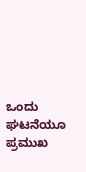ಒಂದು ಘಟನೆಯೂ ಪ್ರಮುಖ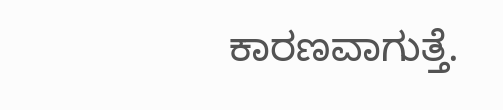ಕಾರಣವಾಗುತ್ತೆ.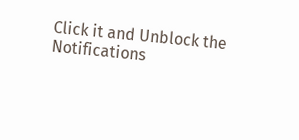Click it and Unblock the Notifications